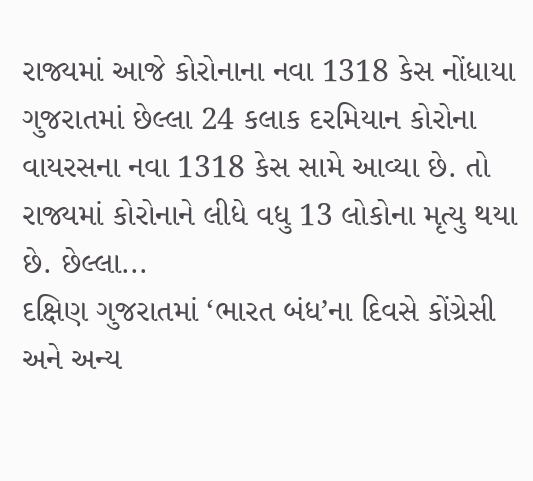રાજ્યમાં આજે કોરોનાના નવા 1318 કેસ નોંધાયા
ગુજરાતમાં છેલ્લા 24 કલાક દરમિયાન કોરોના વાયરસના નવા 1318 કેસ સામે આવ્યા છે. તો રાજ્યમાં કોરોનાને લીધે વધુ 13 લોકોના મૃત્યુ થયા છે. છેલ્લા...
દક્ષિણ ગુજરાતમાં ‘ભારત બંધ’ના દિવસે કોંગ્રેસી અને અન્ય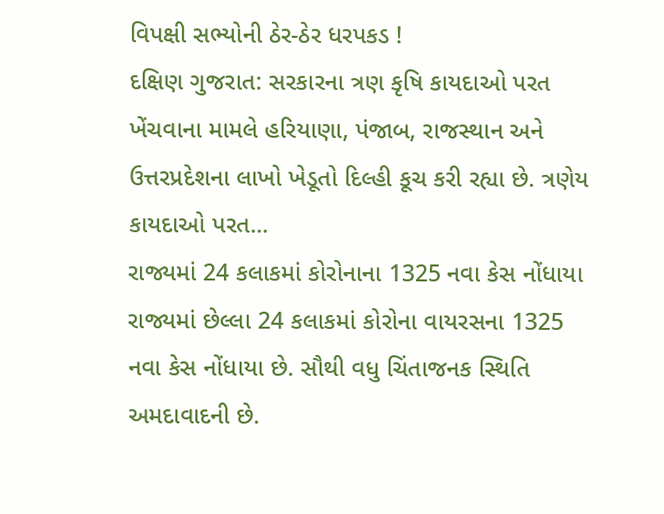વિપક્ષી સભ્યોની ઠેર-ઠેર ધરપકડ !
દક્ષિણ ગુજરાત: સરકારના ત્રણ કૃષિ કાયદાઓ પરત ખેંચવાના મામલે હરિયાણા, પંજાબ, રાજસ્થાન અને ઉત્તરપ્રદેશના લાખો ખેડૂતો દિલ્હી કૂચ કરી રહ્યા છે. ત્રણેય કાયદાઓ પરત...
રાજ્યમાં 24 કલાકમાં કોરોનાના 1325 નવા કેસ નોંધાયા
રાજ્યમાં છેલ્લા 24 કલાકમાં કોરોના વાયરસના 1325 નવા કેસ નોંધાયા છે. સૌથી વધુ ચિંતાજનક સ્થિતિ અમદાવાદની છે.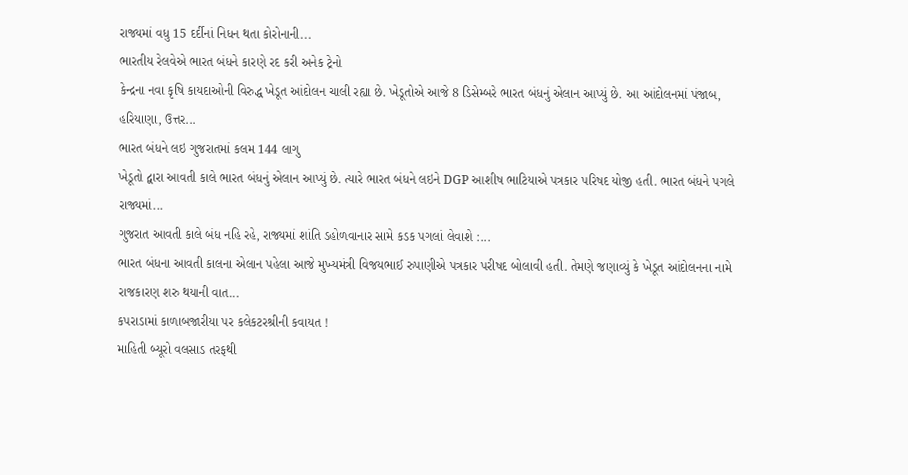રાજ્યમાં વધુ 15 દર્દીનાં નિધન થતા કોરોનાની...
ભારતીય રેલવેએ ભારત બંધને કારણે રદ કરી અનેક ટ્રેનો
કેન્દ્રના નવા કૃષિ કાયદાઓની વિરુદ્ધ ખેડૂત આંદોલન ચાલી રહ્યા છે. ખેડૂતોએ આજે 8 ડિસેમ્બરે ભારત બંધનું એલાન આપ્યું છે. આ આંદોલનમાં પંજાબ, હરિયાણા, ઉત્તર...
ભારત બંધને લઇ ગુજરાતમાં કલમ 144 લાગુ
ખેડૂતો દ્વારા આવતી કાલે ભારત બંધનું એલાન આપ્યું છે. ત્યારે ભારત બંધને લઇને DGP આશીષ ભાટિયાએ પત્રકાર પરિષદ યોજી હતી. ભારત બંધને પગલે રાજ્યમાં...
ગુજરાત આવતી કાલે બંધ નહિ રહે, રાજ્યમાં શાંતિ ડહોળવાનાર સામે કડક પગલાં લેવાશે :...
ભારત બંધના આવતી કાલના એલાન પહેલા આજે મુખ્યમંત્રી વિજયભાઈ રુપાણીએ પત્રકાર પરીષદ બોલાવી હતી. તેમણે જણાવ્યું કે ખેડૂત આંદોલનના નામે રાજકારણ શરુ થયાની વાત...
કપરાડામાં કાળાબજારીયા પર કલેકટરશ્રીની કવાયત !
માહિતી બ્યૂરો વલસાડ તરફથી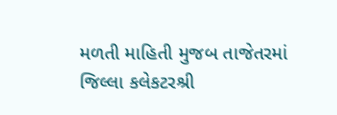મળતી માહિતી મુજબ તાજેતરમાં જિલ્લા કલેકટરશ્રી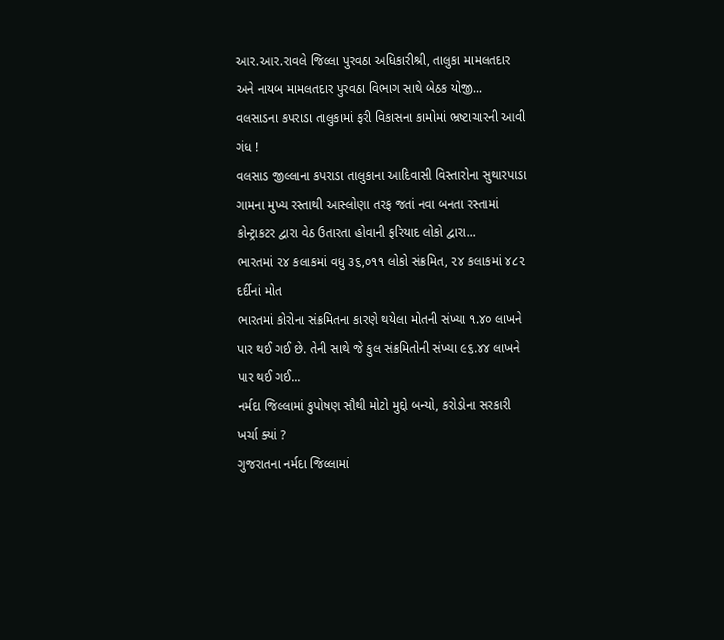આર.આર.રાવલે જિલ્લા પુરવઠા અધિકારીશ્રી, તાલુકા મામલતદાર અને નાયબ મામલતદાર પુરવઠા વિભાગ સાથે બેઠક યોજી...
વલસાડના કપરાડા તાલુકામાં ફરી વિકાસના કામોમાં ભ્રષ્ટાચારની આવી ગંધ !
વલસાડ જીલ્લાના કપરાડા તાલુકાના આદિવાસી વિસ્તારોના સુથારપાડા ગામના મુખ્ય રસ્તાથી આસ્લોણા તરફ જતાં નવા બનતા રસ્તામાં કોન્ટ્રાકટર દ્વારા વેઠ ઉતારતા હોવાની ફરિયાદ લોકો દ્વારા...
ભારતમાં ૨૪ કલાકમાં વધુ ૩૬,૦૧૧ લોકો સંક્રમિત, ૨૪ કલાકમાં ૪૮૨ દર્દીનાં મોત
ભારતમાં કોરોના સંક્રમિતના કારણે થયેલા મોતની સંખ્યા ૧.૪૦ લાખને પાર થઈ ગઈ છે. તેની સાથે જે કુલ સંક્રમિતોની સંખ્યા ૯૬.૪૪ લાખને પાર થઈ ગઈ...
નર્મદા જિલ્લામાં કુપોષણ સૌથી મોટો મુદ્દો બન્યો, કરોડોના સરકારી ખર્ચા ક્યાં ?
ગુજરાતના નર્મદા જિલ્લામાં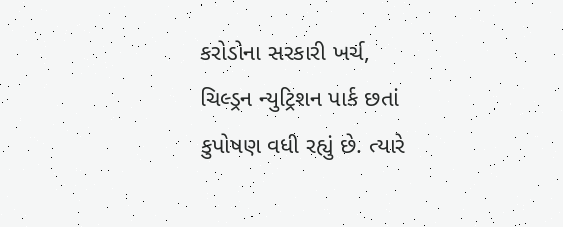કરોડોના સરકારી ખર્ચ, ચિલ્ડ્રન ન્યુટ્રિશન પાર્ક છતાં કુપોષણ વધી રહ્યું છે. ત્યારે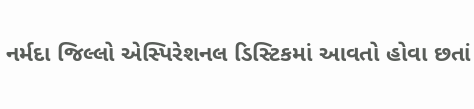નર્મદા જિલ્લો એસ્પિરેશનલ ડિસ્ટિકમાં આવતો હોવા છતાં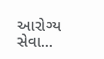આરોગ્ય સેવા...